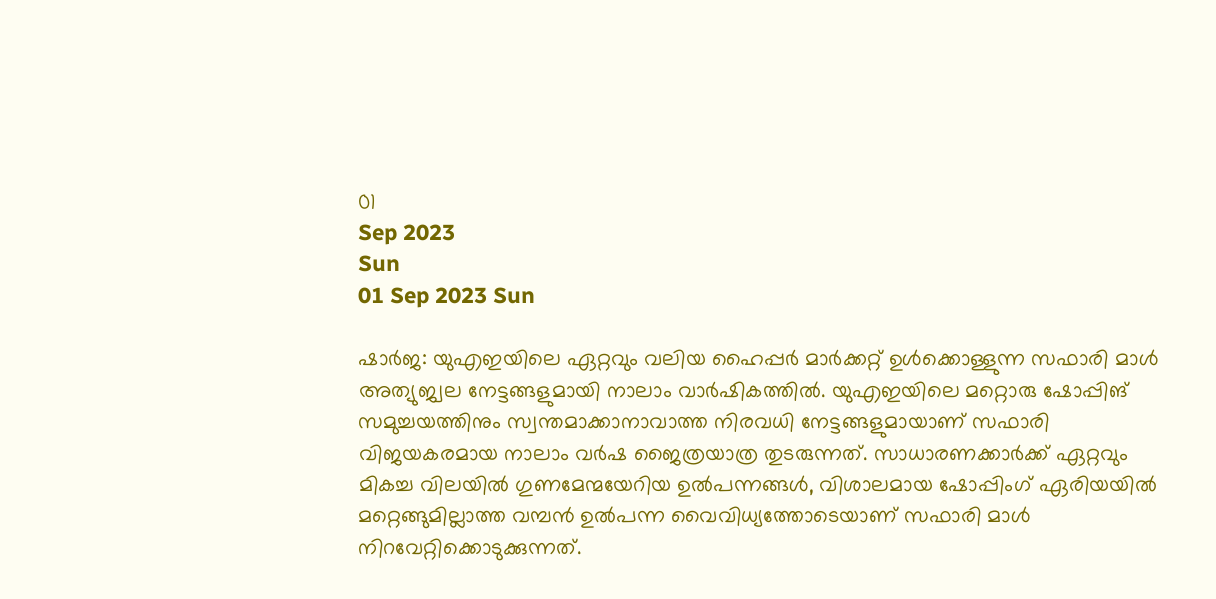01
Sep 2023
Sun
01 Sep 2023 Sun

ഷാര്‍ജ: യുഎഇയിലെ ഏറ്റവും വലിയ ഹൈപ്പര്‍ മാര്‍ക്കറ്റ് ഉള്‍ക്കൊള്ളുന്ന സഫാരി മാള്‍ അത്യുജ്വല നേട്ടങ്ങളുമായി നാലാം വാര്‍ഷികത്തില്‍. യുഎഇയിലെ മറ്റൊരു ഷോപ്പിങ് സമുച്ചയത്തിനും സ്വന്തമാക്കാനാവാത്ത നിരവധി നേട്ടങ്ങളുമായാണ് സഫാരി വിജയകരമായ നാലാം വര്‍ഷ ജൈത്രയാത്ര തുടരുന്നത്. സാധാരണക്കാര്‍ക്ക് ഏറ്റവും മികച്ച വിലയില്‍ ഗുണമേന്മയേറിയ ഉല്‍പന്നങ്ങള്‍, വിശാലമായ ഷോപ്പിംഗ് ഏരിയയില്‍ മറ്റെങ്ങുമില്ലാത്ത വമ്പന്‍ ഉല്‍പന്ന വൈവിധ്യത്തോടെയാണ് സഫാരി മാള്‍ നിറവേറ്റിക്കൊടുക്കുന്നത്.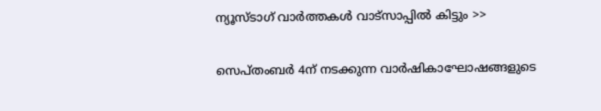ന്യൂസ്ടാഗ് വാര്‍ത്തകള്‍ വാട്‌സാപ്പില്‍ കിട്ടും >>

സെപ്തംബര്‍ 4ന് നടക്കുന്ന വാര്‍ഷികാഘോഷങ്ങളുടെ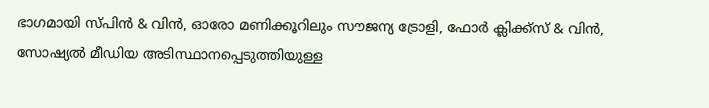ഭാഗമായി സ്പിന്‍ & വിന്‍, ഓരോ മണിക്കൂറിലും സൗജന്യ ട്രോളി, ഫോര്‍ ക്ലിക്ക്‌സ് & വിന്‍, സോഷ്യൽ മീഡിയ അടിസ്ഥാനപ്പെടുത്തിയുള്ള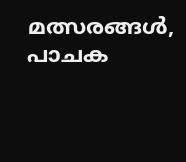മത്സരങ്ങൾ, പാചക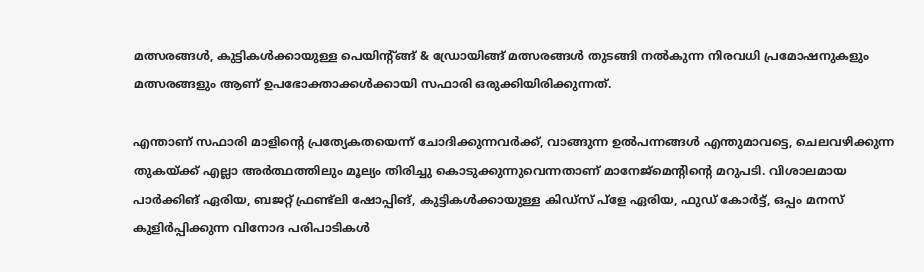മത്സരങ്ങള്‍, കുട്ടികള്‍ക്കായുള്ള പെയിന്റ്ങ്ങ് & ഡ്രോയിങ്ങ് മത്സരങ്ങള്‍ തുടങ്ങി നല്‍കുന്ന നിരവധി പ്രമോഷനുകളും മത്സരങ്ങളും ആണ് ഉപഭോക്താക്കള്‍ക്കായി സഫാരി ഒരുക്കിയിരിക്കുന്നത്.

എന്താണ് സഫാരി മാളിന്റെ പ്രത്യേകതയെന്ന് ചോദിക്കുന്നവര്‍ക്ക്, വാങ്ങുന്ന ഉല്‍പന്നങ്ങള്‍ എന്തുമാവട്ടെ, ചെലവഴിക്കുന്ന തുകയ്ക്ക് എല്ലാ അര്‍ത്ഥത്തിലും മൂല്യം തിരിച്ചു കൊടുക്കുന്നുവെന്നതാണ് മാനേജ്‌മെന്റിന്റെ മറുപടി. വിശാലമായ പാര്‍ക്കിങ് ഏരിയ, ബജറ്റ് ഫ്രണ്ട്‌ലി ഷോപ്പിങ്, കുട്ടികള്‍ക്കായുള്ള കിഡ്‌സ് പ്‌ളേ ഏരിയ, ഫുഡ് കോര്‍ട്ട്, ഒപ്പം മനസ് കുളിര്‍പ്പിക്കുന്ന വിനോദ പരിപാടികള്‍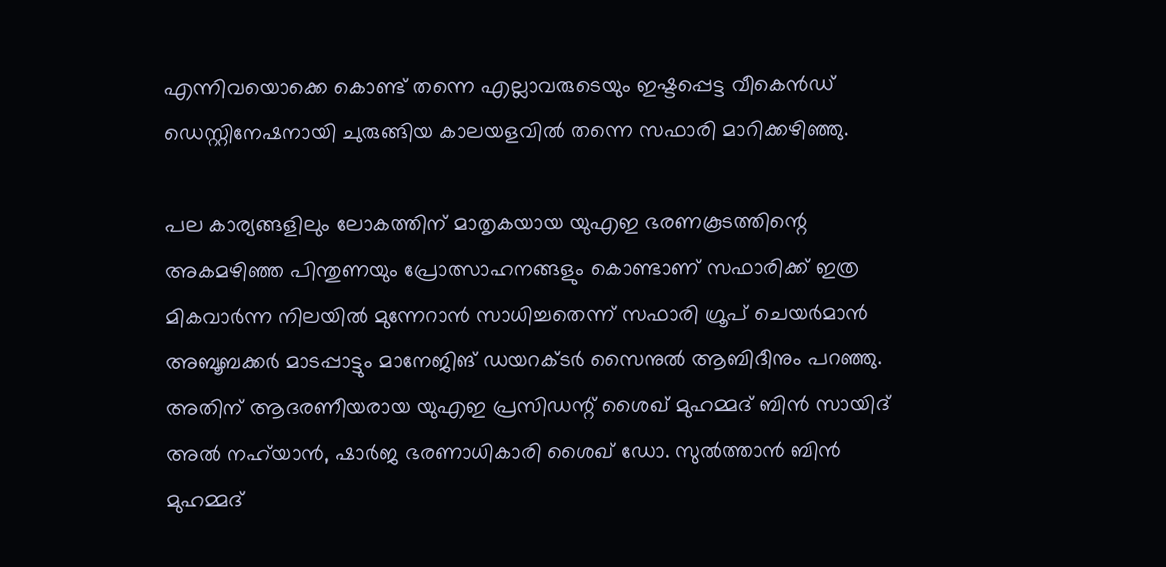എന്നിവയൊക്കെ കൊണ്ട് തന്നെ എല്ലാവരുടെയും ഇഷ്ടപ്പെട്ട വീകെന്‍ഡ് ഡെസ്റ്റിനേഷനായി ചുരുങ്ങിയ കാലയളവില്‍ തന്നെ സഫാരി മാറിക്കഴിഞ്ഞു.

പല കാര്യങ്ങളിലും ലോകത്തിന് മാതൃകയായ യുഎഇ ഭരണകൂടത്തിന്റെ അകമഴിഞ്ഞ പിന്തുണയും പ്രോത്സാഹനങ്ങളും കൊണ്ടാണ് സഫാരിക്ക് ഇത്ര മികവാര്‍ന്ന നിലയില്‍ മുന്നേറാന്‍ സാധിച്ചതെന്ന് സഫാരി ഗ്രൂപ് ചെയര്‍മാന്‍ അബൂബക്കര്‍ മാടപ്പാട്ടും മാനേജിങ് ഡയറക്ടര്‍ സൈനുല്‍ ആബിദീനും പറഞ്ഞു. അതിന് ആദരണീയരായ യുഎഇ പ്രസിഡന്റ് ശൈഖ് മുഹമ്മദ് ബിന്‍ സായിദ് അല്‍ നഹ്‌യാന്‍, ഷാര്‍ജ ഭരണാധികാരി ശൈഖ് ഡോ. സുല്‍ത്താന്‍ ബിന്‍ മുഹമ്മദ്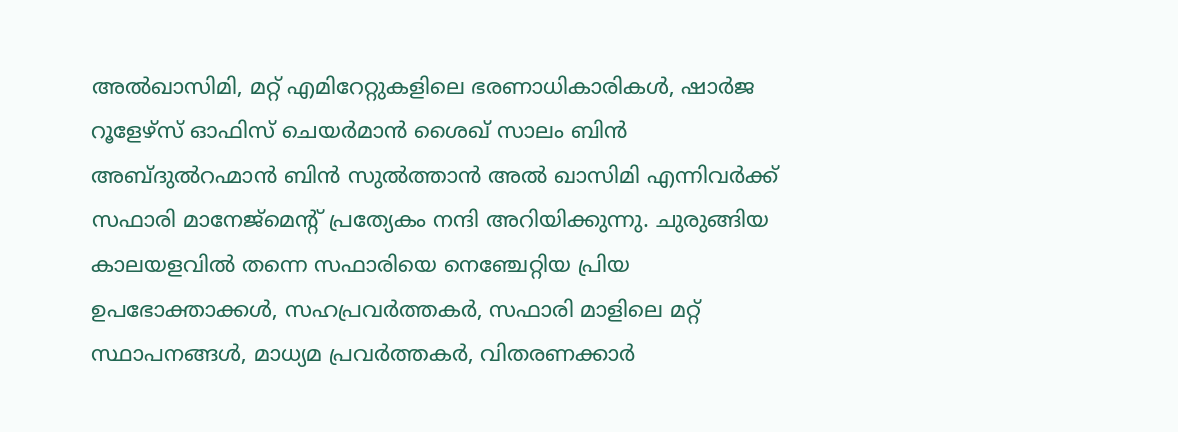അല്‍ഖാസിമി, മറ്റ് എമിറേറ്റുകളിലെ ഭരണാധികാരികള്‍, ഷാര്‍ജ റൂളേഴ്‌സ് ഓഫിസ് ചെയര്‍മാന്‍ ശൈഖ് സാലം ബിന്‍ അബ്ദുല്‍റഹ്മാന്‍ ബിന്‍ സുല്‍ത്താന്‍ അല്‍ ഖാസിമി എന്നിവര്‍ക്ക് സഫാരി മാനേജ്‌മെന്റ് പ്രത്യേകം നന്ദി അറിയിക്കുന്നു. ചുരുങ്ങിയ കാലയളവില്‍ തന്നെ സഫാരിയെ നെഞ്ചേറ്റിയ പ്രിയ ഉപഭോക്താക്കള്‍, സഹപ്രവര്‍ത്തകര്‍, സഫാരി മാളിലെ മറ്റ് സ്ഥാപനങ്ങള്‍, മാധ്യമ പ്രവര്‍ത്തകര്‍, വിതരണക്കാര്‍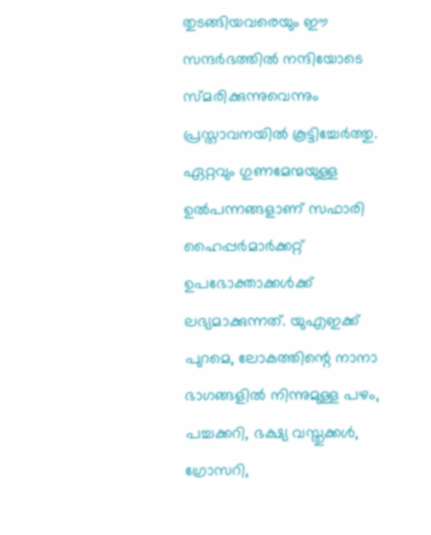തുടങ്ങിയവരെയും ഈ സന്ദര്‍ഭത്തില്‍ നന്ദിയോടെ സ്മരിക്കുന്നുവെന്നും പ്രസ്താവനയില്‍ കൂട്ടിച്ചേര്‍ത്തു.
ഏറ്റവും ഗുണമേന്മയുള്ള ഉല്‍പന്നങ്ങളാണ് സഫാരി ഹൈപ്പര്‍മാര്‍ക്കറ്റ്‌ ഉപഭോക്താക്കള്‍ക്ക് ലഭ്യമാക്കുന്നത്. യുഎഇക്ക് പുറമെ, ലോകത്തിന്റെ നാനാ ഭാഗങ്ങളില്‍ നിന്നുമുള്ള പഴം, പച്ചക്കറി, ഭക്ഷ്യ വസ്തുക്കള്‍, ഗ്രോസറി,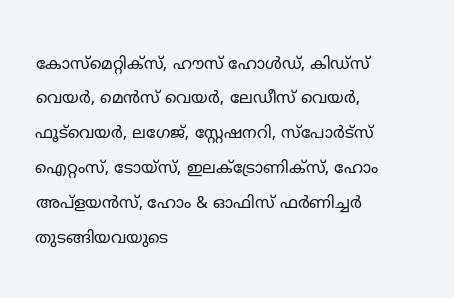കോസ്‌മെറ്റിക്‌സ്, ഹൗസ് ഹോള്‍ഡ്, കിഡ്‌സ് വെയര്‍, മെന്‍സ് വെയര്‍, ലേഡീസ് വെയര്‍, ഫൂട്‌വെയര്‍, ലഗേജ്, സ്റ്റേഷനറി, സ്‌പോര്‍ട്‌സ് ഐറ്റംസ്, ടോയ്‌സ്, ഇലക്‌ട്രോണിക്‌സ്, ഹോം അപ്‌ളയന്‍സ്‌, ഹോം & ഓഫിസ് ഫര്‍ണിച്ചര്‍ തുടങ്ങിയവയുടെ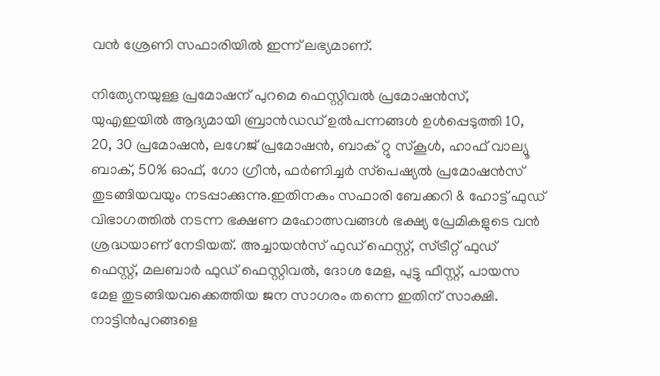വന്‍ ശ്രേണി സഫാരിയില്‍ ഇന്ന് ലഭ്യമാണ്.

നിത്യേനയുള്ള പ്രമോഷന് പുറമെ ഫെസ്റ്റിവല്‍ പ്രമോഷന്‍സ്, യുഎഇയില്‍ ആദ്യമായി ബ്രാന്‍ഡഡ് ഉല്‍പന്നങ്ങള്‍ ഉള്‍പ്പെടുത്തി 10, 20, 30 പ്രമോഷന്‍, ലഗേജ് പ്രമോഷന്‍, ബാക് റ്റു സ്‌കൂള്‍, ഹാഫ് വാല്യൂ ബാക്, 50% ഓഫ്, ഗോ ഗ്രീന്‍, ഫര്‍ണിച്ചര്‍ സ്‌പെഷ്യല്‍ പ്രമോഷന്‍സ് തുടങ്ങിയവയും നടപ്പാക്കുന്നു.ഇതിനകം സഫാരി ബേക്കറി & ഹോട്ട് ഫുഡ് വിഭാഗത്തില്‍ നടന്ന ഭക്ഷണ മഹോത്സവങ്ങള്‍ ഭക്ഷ്യ പ്രേമികളുടെ വന്‍ ശ്രദ്ധയാണ് നേടിയത്. അച്ചായന്‍സ് ഫുഡ് ഫെസ്റ്റ്, സ്ട്രീറ്റ് ഫുഡ് ഫെസ്റ്റ്, മലബാര്‍ ഫുഡ് ഫെസ്റ്റിവല്‍, ദോശ മേള, പുട്ടു ഫീസ്റ്റ്, പായസ മേള തുടങ്ങിയവക്കെത്തിയ ജന സാഗരം തന്നെ ഇതിന് സാക്ഷി. നാട്ടിന്‍പുറങ്ങളെ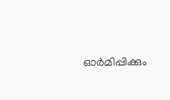ഓര്‍മിപ്പിക്കും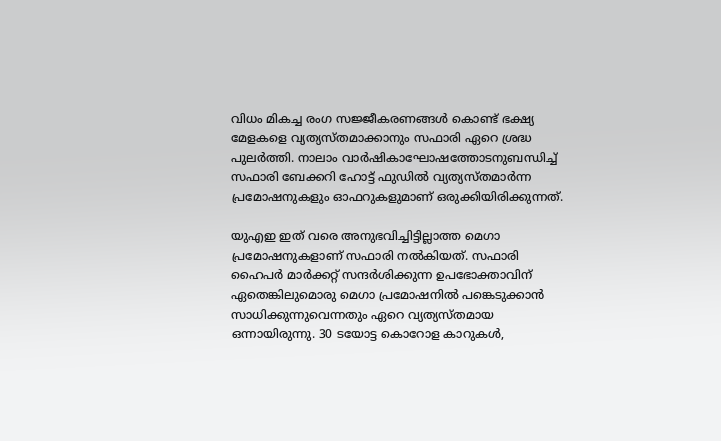വിധം മികച്ച രംഗ സജ്ജീകരണങ്ങള്‍ കൊണ്ട് ഭക്ഷ്യ മേളകളെ വ്യത്യസ്തമാക്കാനും സഫാരി ഏറെ ശ്രദ്ധ പുലര്‍ത്തി. നാലാം വാര്‍ഷികാഘോഷത്തോടനുബന്ധിച്ച് സഫാരി ബേക്കറി ഹോട്ട് ഫുഡില്‍ വ്യത്യസ്തമാര്‍ന്ന പ്രമോഷനുകളും ഓഫറുകളുമാണ് ഒരുക്കിയിരിക്കുന്നത്.

യുഎഇ ഇത് വരെ അനുഭവിച്ചിട്ടില്ലാത്ത മെഗാ പ്രമോഷനുകളാണ് സഫാരി നല്‍കിയത്. സഫാരി ഹൈപര്‍ മാര്‍ക്കറ്റ് സന്ദര്‍ശിക്കുന്ന ഉപഭോക്താവിന് ഏതെങ്കിലുമൊരു മെഗാ പ്രമോഷനില്‍ പങ്കെടുക്കാന്‍ സാധിക്കുന്നുവെന്നതും ഏറെ വ്യത്യസ്തമായ ഒന്നായിരുന്നു. 30 ടയോട്ട കൊറോള കാറുകള്‍,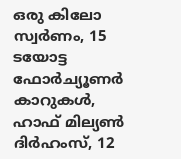ഒരു കിലോ സ്വര്‍ണം, 15 ടയോട്ട ഫോര്‍ച്യൂണര്‍ കാറുകള്‍, ഹാഫ് മില്യണ്‍ ദിര്‍ഹംസ്, 12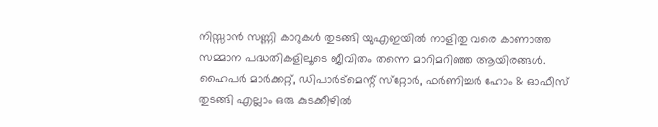നിസ്സാന്‍ സണ്ണി കാറുകള്‍ തുടങ്ങി യുഎഇയില്‍ നാളിതു വരെ കാണാത്ത സമ്മാന പദ്ധതികളിലൂടെ ജീവിതം തന്നെ മാറിമറിഞ്ഞ ആയിരങ്ങള്‍. ഹൈപര്‍ മാര്‍ക്കറ്റ്, ഡിപാര്‍ട്‌മെന്റ് സ്‌റ്റോര്‍, ഫര്‍ണിച്ചര്‍ ഹോം & ഓഫീസ് തുടങ്ങി എല്ലാം ഒരു കുടക്കീഴില്‍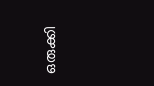ഒരുക്കി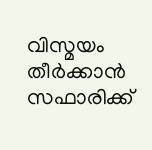വിസ്മയം തീര്‍ക്കാന്‍ സഫാരിക്ക്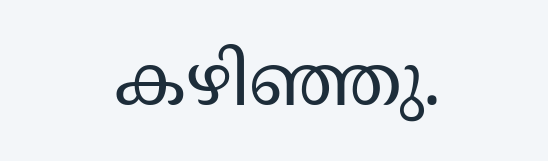കഴിഞ്ഞു.